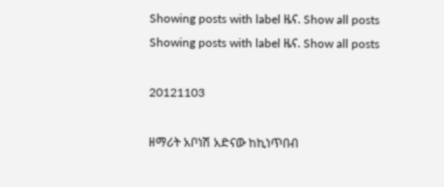Showing posts with label ዜና. Show all posts
Showing posts with label ዜና. Show all posts

20121103

ዘማሪት አቦነሽ አድናው ከኪነጥበብ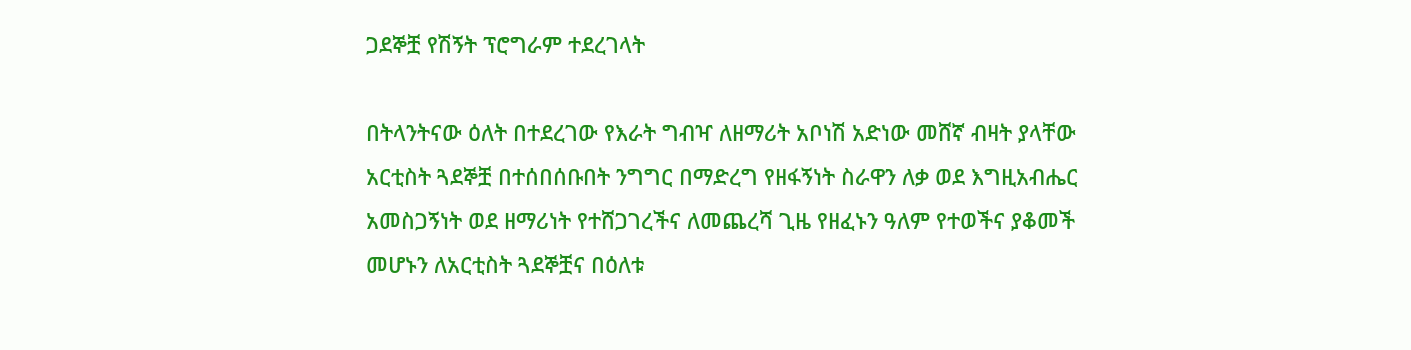ጋደኞቿ የሽኝት ፕሮግራም ተደረገላት

በትላንትናው ዕለት በተደረገው የእራት ግብዣ ለዘማሪት አቦነሽ አድነው መሸኛ ብዛት ያላቸው አርቲስት ጓደኞቿ በተሰበሰቡበት ንግግር በማድረግ የዘፋኝነት ስራዋን ለቃ ወደ እግዚአብሔር  አመስጋኝነት ወደ ዘማሪነት የተሸጋገረችና ለመጨረሻ ጊዜ የዘፈኑን ዓለም የተወችና ያቆመች መሆኑን ለአርቲስት ጓደኞቿና በዕለቱ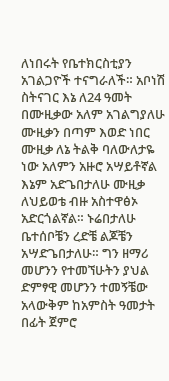ለነበሩት የቤተክርስቲያን አገልጋዮች ተናግራለች። አቦነሽ ስትናገር እኔ ለ24 ዓመት በሙዚቃው አለም አገልግያለሁ ሙዚቃን በጣም እወድ ነበር ሙዚቃ ለኔ ትልቅ ባለውለታዬ ነው አለምን አዙሮ አሣይቶኛል እኔም አድጌበታለሁ ሙዚቃ ለህይወቴ ብዙ አስተዋፅኦ አድርጎልኛል። ኑሬበታለሁ ቤተሰቦቼን ረድቼ ልጆቼን አሣድጌበታለሁ። ግን ዘማሪ መሆንን የተመኘሁትን ያህል ድምፃዊ መሆንን ተመኝቼው አላውቅም ከአምስት ዓመታት በፊት ጀምሮ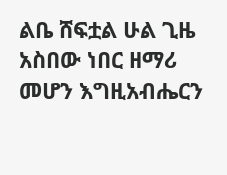ልቤ ሸፍቷል ሁል ጊዜ አስበው ነበር ዘማሪ መሆን እግዚአብሔርን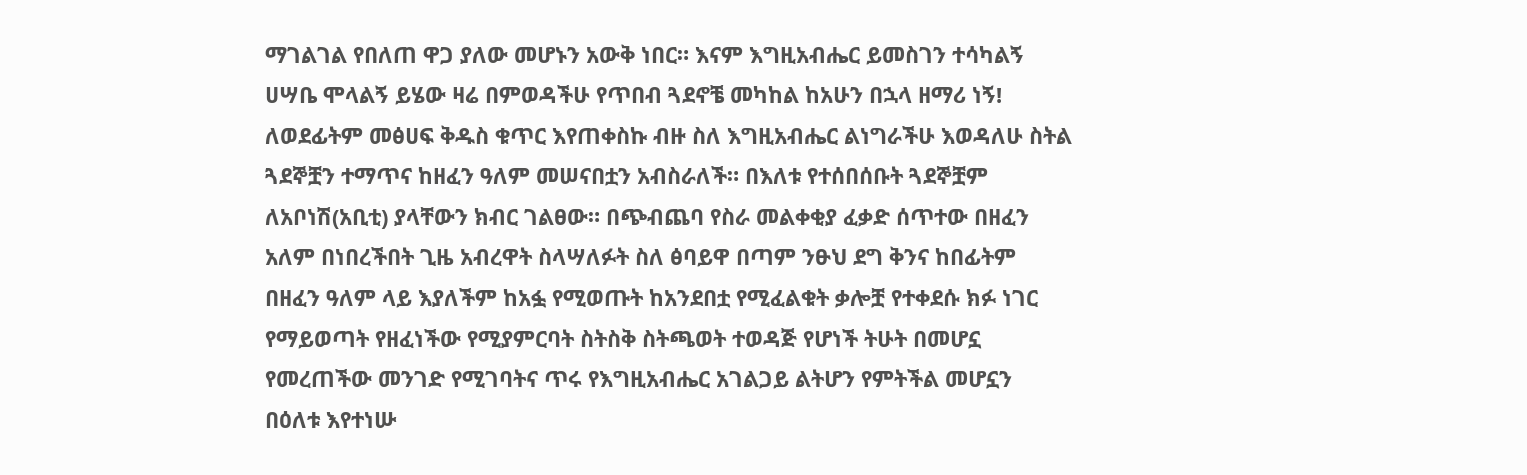ማገልገል የበለጠ ዋጋ ያለው መሆኑን አውቅ ነበር። እናም እግዚአብሔር ይመስገን ተሳካልኝ ሀሣቤ ሞላልኝ ይሄው ዛሬ በምወዳችሁ የጥበብ ጓደኖቼ መካከል ከአሁን በኋላ ዘማሪ ነኝ! ለወደፊትም መፅሀፍ ቅዱስ ቁጥር እየጠቀስኩ ብዙ ስለ እግዚአብሔር ልነግራችሁ እወዳለሁ ስትል ጓደኞቿን ተማጥና ከዘፈን ዓለም መሠናበቷን አብስራለች። በእለቱ የተሰበሰቡት ጓደኞቿም ለአቦነሽ(አቢቲ) ያላቸውን ክብር ገልፀው። በጭብጨባ የስራ መልቀቂያ ፈቃድ ሰጥተው በዘፈን አለም በነበረችበት ጊዜ አብረዋት ስላሣለፉት ስለ ፅባይዋ በጣም ንፁህ ደግ ቅንና ከበፊትም በዘፈን ዓለም ላይ እያለችም ከአፏ የሚወጡት ከአንደበቷ የሚፈልቁት ቃሎቿ የተቀደሱ ክፉ ነገር የማይወጣት የዘፈነችው የሚያምርባት ስትስቅ ስትጫወት ተወዳጅ የሆነች ትሁት በመሆኗ የመረጠችው መንገድ የሚገባትና ጥሩ የእግዚአብሔር አገልጋይ ልትሆን የምትችል መሆኗን በዕለቱ እየተነሡ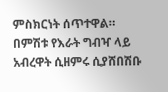ምስክርነት ሰጥተዋል። በምሽቱ የእራት ግብዣ ላይ አብረዋት ሲዘምሩ ሲያሸበሽቡ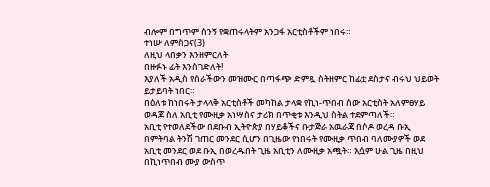ብሎም በግጥም ስንኝ የቋጠሩላትም አንጋፋ አርቲስቶችም ነበሩ።
ተነሡ ለምስጋና(3)
ለዚህ ላበቃን እንዘምርለት
በዙፉኑ ፊት እንስገድለት!
እያለች አዲስ የሰራችውን መዝሙር በጣፋጭ ድምጿ ስትዘምር ከፊቷ ደስታና ብሩህ ህይወት ይታይባት ነበር።
በዕለቱ ከነበሩት ታላላቅ አርቲስቶች መካከል ታላቋ የኪነ-ጥበብ ሰው አርቲስት አለምፀሃይ ወዳጆ ስለ አቢቲ የሙዚቃ አነሣስና ታሪክ በጥቂቱ እንዲህ ስትል ተደምጣለች።
አቢቲ የተወለደችው በደቡብ ኢትዮጵያ በሃይቆችና ቡታጅራ አዉራጃ በሶዶ ወረዳ ቡኢ በምትባል ትንሽ ገጠር መንደር ሲሆን በጊዜው የነበሩት የሙዚቃ ጥበብ ባለሙያዎች ወደ አቢቲ መንደር ወደ ቡኢ በወረዱበት ጊዜ አቢቲን ለሙዚቃ አጯት። እሷም ሁል ጊዜ በዚህ በኪነጥበብ ሙያ ውስጥ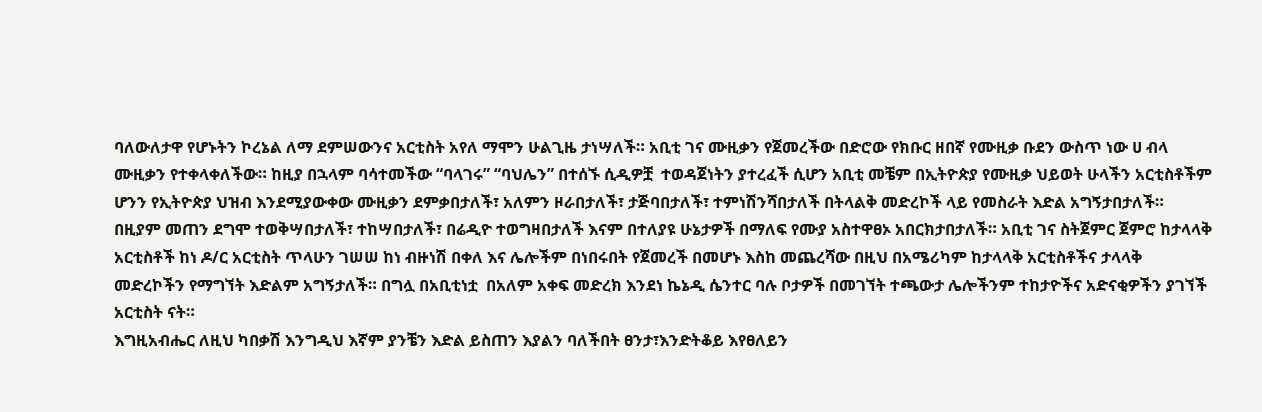ባለውለታዋ የሆኑትን ኮረኔል ለማ ደምሠውንና አርቲስት አየለ ማሞን ሁልጊዜ ታነሣለች። አቢቲ ገና ሙዚቃን የጀመረችው በድሮው የክቡር ዘበኛ የሙዚቃ ቡደን ውስጥ ነው ሀ ብላ ሙዚቃን የተቀላቀለችው። ከዚያ በኋላም ባሳተመችው “ባላገሩ” “ባህሌን” በተሰኙ ሲዲዎቿ  ተወዳጀነትን ያተረፈች ሲሆን አቢቲ መቼም በኢትዮጵያ የሙዚቃ ህይወት ሁላችን አርቲስቶችም ሆንን የኢትዮጵያ ህዝብ እንደሚያውቀው ሙዚቃን ደምቃበታለች፣ አለምን ዞራበታለች፣ ታጅባበታለች፣ ተምነሽንሻበታለች በትላልቅ መድረኮች ላይ የመስራት እድል አግኝታበታለች። በዚያም መጠን ደግሞ ተወቅሣበታለች፣ ተከሣበታለች፣ በሬዲዮ ተወግዛበታለች እናም በተለያዩ ሁኔታዎች በማለፍ የሙያ አስተዋፀኦ አበርክታበታለች። አቢቲ ገና ስትጀምር ጀምሮ ከታላላቅ አርቲስቶች ከነ ዶ/ር አርቲስት ጥላሁን ገሠሠ ከነ ብዙነሽ በቀለ እና ሌሎችም በነበሩበት የጀመረች በመሆኑ እስከ መጨረሻው በዚህ በአሜሪካም ከታላላቅ አርቲስቶችና ታላላቅ መድረኮችን የማግኘት እድልም አግኝታለች። በግሏ በአቢቲነቷ  በአለም አቀፍ መድረክ እንደነ ኬኔዲ ሴንተር ባሉ ቦታዎች በመገኘት ተጫውታ ሌሎችንም ተከታዮችና አድናቂዎችን ያገኘች አርቲስት ናት።
እግዚአብሔር ለዚህ ካበቃሽ እንግዲህ እኛም ያንቼን እድል ይስጠን እያልን ባለችበት ፀንታ፣እንድትቆይ እየፀለይን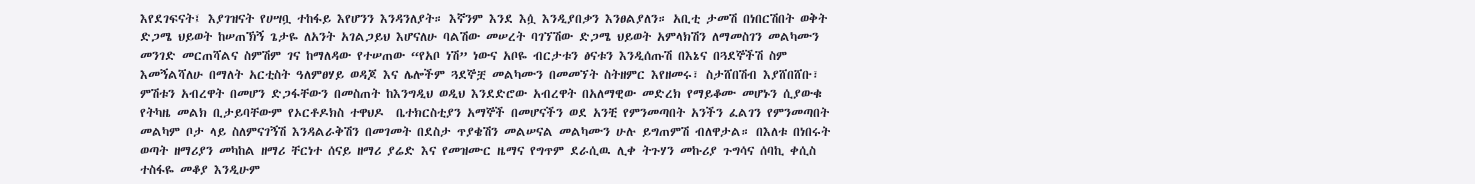እየደገፍናት፤ እያገዝናት የሀሣቧ ተከፋይ እየሆንን እንዳንለያት። እኛንም እንደ እሷ እንዲያበቃን እንፀልያለን። አቢቲ ታመሽ በነበርሽበት ወቅት ድጋሜ ህይወት ከሠጠኽኝ ጌታዬ ለአንት አገልጋይህ እሆናለሁ ባልሽው መሠረት ባገኘሽው ድጋሜ ህይወት አምላክሽን ለማመስገን መልካሙን መንገድ መርጠሻልና ስምሽም ገና ከማለዳው የተሠጠው “የአቦ ነሽ” ነውና አቦዬ ብርታቱን ፅናቱን እንዲሰጡሽ በእኔና በጓደኞችሽ ስም እመኝልሻለሁ በማለት አርቲስት ዓለምፀሃይ ወዳጆ እና ሌሎችም ጓደኞቿ መልካሙን በመመኘት ስትዘምር እየዘመሩ፣ ስታሸበሽብ እያሸበሸቡ፣ ምሽቱን አብረዋት በመሆን ድጋፋቸውን በመስጠት ከእንግዲህ ወዲህ እንደድሮው አብረዋት በአለማዊው መድረክ የማይቆሙ መሆኑን ሲያውቁ የትካዜ መልክ ቢታይባቸውም የኦርቶዶክስ ተዋህዶ  ቤተክርስቲያን አማኞች በመሆናችን ወደ አንቺ የምንመጣበት አንችን ፈልገን የምንመጣበት መልካም ቦታ ላይ ስለምናገኝሽ እንዳልራቅሽን በመገመት በደስታ ጥያቄሽን መልሠናል መልካሙን ሁሉ ይግጠምሽ ብለዋታል። በእለቱ በነበሩት ወጣት ዘማሪያን መካከል ዘማሪ ቸርነተ ሰናይ ዘማሪ ያሬድ እና የመዝሙር ዜማና የግጥም ደራሲዉ ሊቀ ትጉሃን መኩሪያ ጉግሳና ሰባኪ ቀሲስ ተስፋዬ መቆያ እንዲሁም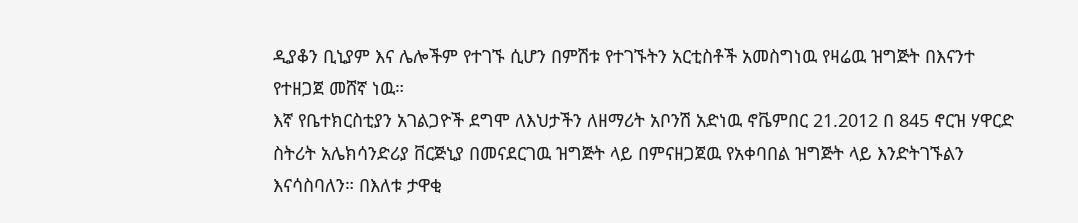ዲያቆን ቢኒያም እና ሌሎችም የተገኙ ሲሆን በምሽቱ የተገኙትን አርቲስቶች አመስግነዉ የዛሬዉ ዝግጅት በእናንተ የተዘጋጀ መሸኛ ነዉ።
እኛ የቤተክርስቲያን አገልጋዮች ደግሞ ለእህታችን ለዘማሪት አቦንሽ አድነዉ ኖቬምበር 21.2012 በ 845 ኖርዝ ሃዋርድ ስትሪት አሌክሳንድሪያ ቨርጅኒያ በመናደርገዉ ዝግጅት ላይ በምናዘጋጀዉ የአቀባበል ዝግጅት ላይ እንድትገኙልን እናሳስባለን። በእለቱ ታዋቂ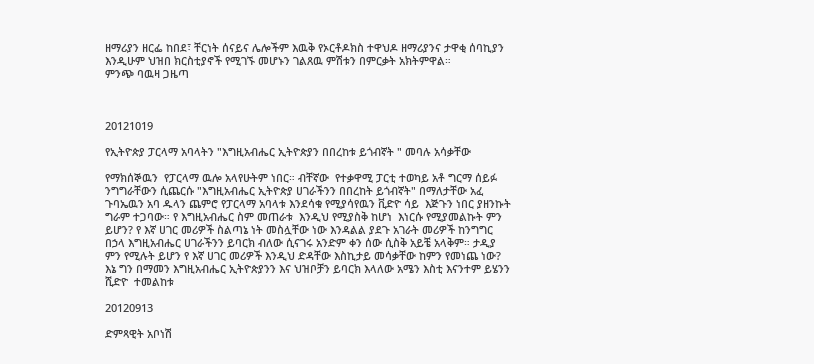ዘማሪያን ዘርፌ ከበደ፣ ቸርነት ሰናይና ሌሎችም እዉቅ የኦርቶዶክስ ተዋህዶ ዘማሪያንና ታዋቂ ሰባኪያን እንዲሁም ህዝበ ክርስቲያኖች የሚገኙ መሆኑን ገልጸዉ ምሽቱን በምርቃት አክትምዋል።
ምንጭ ባዉዛ ጋዜጣ



20121019

የኢትዮጵያ ፓርላማ አባላትን "እግዚአብሔር ኢትዮጵያን በበረከቱ ይጎብኛት " መባሉ አሳቃቸው

የማክሰኞዉን  የፓርላማ ዉሎ አላየሁትም ነበር። ብቸኛው  የተቃዋሚ ፓርቲ ተወካይ አቶ ግርማ ሰይፉ ንግግራቸውን ሲጨርሱ "እግዚአብሔር ኢትዮጵያ ሀገራችንን በበረከት ይጎብኛት" በማለታቸው አፈ ጉባኤዉን አባ ዱላን ጨምሮ የፓርላማ አባላቱ እንደሳቁ የሚያሳየዉን ቪድዮ ሳይ  እጅጉን ነበር ያዘንኩት ግራም ተጋባው። የ እግዚአብሔር ስም መጠራቱ  እንዲህ የሚያስቅ ከሆነ  እነርሱ የሚያመልኩት ምን ይሆን? የ እኛ ሀገር መሪዎች ስልጣኔ ነት መስሏቸው ነው እንዳልል ያደጉ አገራት መሪዎች ከንግግር በኃላ እግዚአብሔር ሀገራችንን ይባርክ ብለው ሲናገሩ አንድም ቀን ሰው ሲስቅ አይቼ አላቅም። ታዲያ ምን የሚሉት ይሆን የ እኛ ሀገር መሪዎች እንዲህ ድዳቸው እስኪታይ መሳቃቸው ከምን የመነጨ ነው? እኔ ግን በማመን እግዚአብሔር ኢትዮጵያንን እና ህዝቦቻን ይባርክ እላለው አሜን እስቲ እናንተም ይሄንን ሺድዮ  ተመልከቱ

20120913

ድምጻዊት አቦነሽ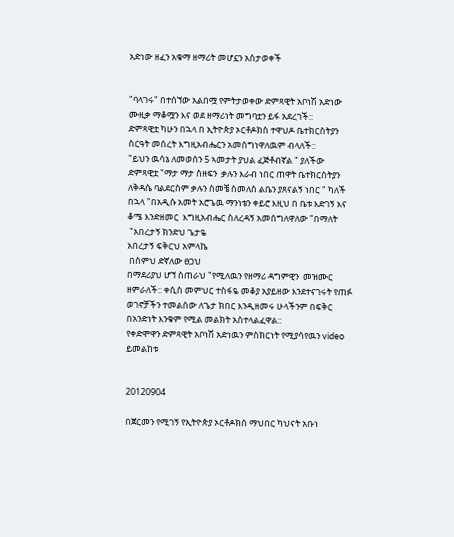አድነው ዘፈን አቁማ ዘማሪት መሆኗን አስታወቀች


"ባላገሩ" በተሰኘው አልበሟ የምትታወቀው ድምጻዊት አቦነሽ አድነው ሙዚቃ ማቆሟን እና ወደ ዘማሪነት መግባቷን ይፋ አደረገች::
ድምጻዊቷ ካሁን በኋላ በ ኢትዮጵያ ኦርቶዶክስ ተዋህዶ ቤተክርስትያን ስርዓት መሰረት እግዚአብሔርን አመሰግነዋለዉም ብላለች::
"ይህን ዉሳኔ ለመወሰን 5 ኣመታት ያህል ፈጅቶብኛል " ያለችው ድምጻዊቷ "ማታ ማታ ስዘፍን  ቃሉን እራብ ነበር ጠዋት ቤተክርስትያን ለቅዳሴ ባልደርስም ቃሉን ስመቼ ስመለስ ልቤን ያጸናልኝ ነበር " ካለች በኋላ "በአዲሱ አመት አሮጌዉ ማንነቴን ቀይሮ እዚህ በ ቤቱ እድገኝ እና ቆሜ እንድዘመር  እግዚአብሔር ስለረዳኝ አመሰግለዋለው "በማለት
 "አበረታኝ ክንድህ ጌታዬ
አበረታኝ ፍቅርህ አምላኬ
 በስምህ ድኛለው ፀጋህ
በማደሪያህ ሆኘ ስጠራህ "የሚለዉን የዘማሪ ዳግምዊን  መዝሙር ዘምራለች:: ቀሲስ መምህር ተስፋዬ መቆያ አያይዘው እንደተናገሩት የጠፉ ወገኖቻችን ተመልሰው ለጌታ ክበር እንዲዘመሩ ሁላችንም በፍቅር በአንድነት እንቁም የሚል መልክት አስተላልፈዋል::
የቀድሞዋን ድምጻዊት አቦነሽ አድነዉን ምስክርነት የሚያሳየዉን video ይመልከቱ


20120904

በጀርመን የሚገኝ የኢትዮጵያ ኦርቶዶክስ ማህበር ካህናት አቡነ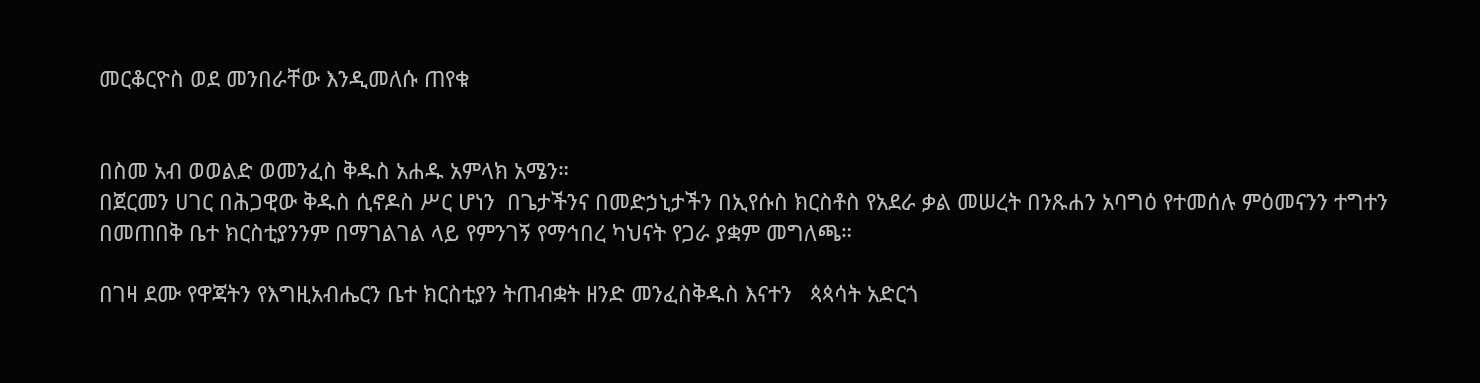መርቆርዮስ ወደ መንበራቸው እንዲመለሱ ጠየቁ


በስመ አብ ወወልድ ወመንፈስ ቅዱስ አሐዱ አምላክ አሜን።
በጀርመን ሀገር በሕጋዊው ቅዱስ ሲኖዶስ ሥር ሆነን  በጌታችንና በመድኃኒታችን በኢየሱስ ክርስቶስ የአደራ ቃል መሠረት በንጹሐን አባግዕ የተመሰሉ ምዕመናንን ተግተን በመጠበቅ ቤተ ክርስቲያንንም በማገልገል ላይ የምንገኝ የማኅበረ ካህናት የጋራ ያቋም መግለጫ።

በገዛ ደሙ የዋጃትን የእግዚአብሔርን ቤተ ክርስቲያን ትጠብቋት ዘንድ መንፈስቅዱስ እናተን   ጳጳሳት አድርጎ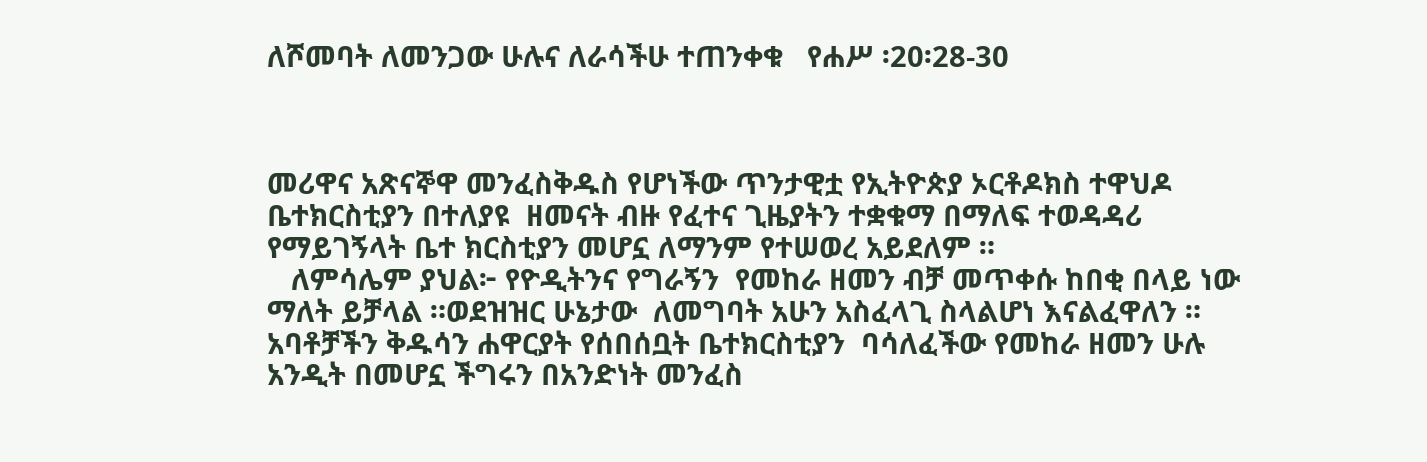ለሾመባት ለመንጋው ሁሉና ለራሳችሁ ተጠንቀቁ   የሐሥ ፡20፡28-30



መሪዋና አጽናኞዋ መንፈስቅዱስ የሆነችው ጥንታዊቷ የኢትዮጵያ ኦርቶዶክስ ተዋህዶ ቤተክርስቲያን በተለያዩ  ዘመናት ብዙ የፈተና ጊዜያትን ተቋቁማ በማለፍ ተወዳዳሪ የማይገኝላት ቤተ ክርስቲያን መሆኗ ለማንም የተሠወረ አይደለም ።
   ለምሳሌም ያህል፦ የዮዲትንና የግራኝን  የመከራ ዘመን ብቻ መጥቀሱ ከበቂ በላይ ነው ማለት ይቻላል ።ወደዝዝር ሁኔታው  ለመግባት አሁን አስፈላጊ ስላልሆነ እናልፈዋለን ። አባቶቻችን ቅዱሳን ሐዋርያት የሰበሰቧት ቤተክርስቲያን  ባሳለፈችው የመከራ ዘመን ሁሉ አንዲት በመሆኗ ችግሩን በአንድነት መንፈስ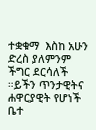ተቋቁማ  እስከ አሁን ድረስ ያለምንም ችግር ደርሳለች ።ይችን ጥንታዊትና ሐዋርያዊት የሆነች ቤተ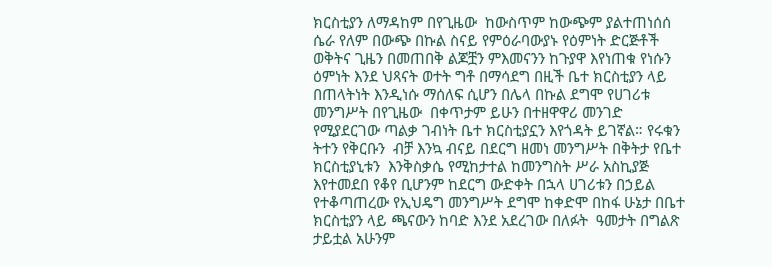ክርስቲያን ለማዳከም በየጊዜው  ከውስጥም ከውጭም ያልተጠነሰሰ ሴራ የለም በውጭ በኩል ስናይ የምዕራባውያኑ የዕምነት ድርጅቶች ወቅትና ጊዜን በመጠበቅ ልጆቿን ምእመናንን ከጉያዋ እየነጠቁ የነሱን ዕምነት እንደ ህጻናት ወተት ግቶ በማሳደግ በዚች ቤተ ክርስቲያን ላይ በጠላትነት እንዲነሱ ማሰለፍ ሲሆን በሌላ በኩል ደግሞ የሀገሪቱ መንግሥት በየጊዜው  በቀጥታም ይሁን በተዘዋዋሪ መንገድ የሚያደርገው ጣልቃ ገብነት ቤተ ክርስቲያኗን እየጎዳት ይገኛል። የሩቁን ትተን የቅርቡን  ብቻ እንኳ ብናይ በደርግ ዘመነ መንግሥት በቅትታ የቤተ ክርስቲያኒቱን  እንቅስቃሴ የሚከታተል ከመንግስት ሥራ አስኪያጅ እየተመደበ የቆየ ቢሆንም ከደርግ ውድቀት በኋላ ሀገሪቱን በኃይል የተቆጣጠረው የኢህዴግ መንግሥት ደግሞ ከቀድሞ በከፋ ሁኔታ በቤተ ክርስቲያን ላይ ጫናውን ከባድ እንደ አደረገው በለፉት  ዓመታት በግልጽ ታይቷል አሁንም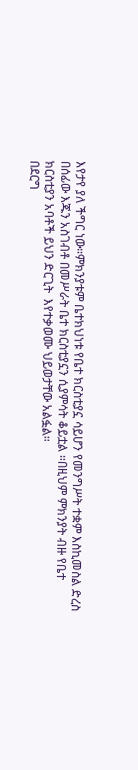እየታየ ያለ ችግር ነው።ምክንያቱም ቤተክህነቱ የቤተ ክርስቲያኗ ሳይሆን የመንግሥት ተቋም እስኪመስል ድረስ በሰፊው እጁን አስገብቶ በመሥራት ቤተ ክርስቲያኗን ሲያምሳት ቆይቷል ።በዚህም ምክንያት ብዙ የቤተ ክርስቲያን አባቶች ይህን ድርጊት  እየተቃወሙ ህይወታቸው አልፏል።
በደርግ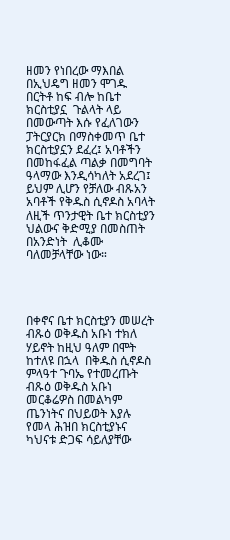ዘመን የነበረው ማእበል በኢህዴግ ዘመን ሞገዱ በርትቶ ከፍ ብሎ ከቤተ ክርስቲያኗ  ጉልላት ላይ በመውጣት እሱ የፈለገውን ፓትርያርክ በማስቀመጥ ቤተ ክርስቲያኗን ደፈረ፤ አባቶችን በመከፋፈል ጣልቃ በመግባት ዓላማው እንዲሳካለት አደረገ፤  ይህም ሊሆን የቻለው ብጹአን አባቶች የቅዱስ ሲኖዶስ አባላት ለዚች ጥንታዊት ቤተ ክርስቲያን ህልውና ቅድሚያ በመስጠት  በአንድነት  ሊቆሙ ባለመቻላቸው ነው።




በቀኖና ቤተ ክርስቲያን መሠረት ብጹዕ ወቅዱስ አቡነ ተክለ ሃይኖት ከዚህ ዓለም በሞት ከተለዩ በኋላ  በቅዱስ ሲኖዶስ ምላዓተ ጉባኤ የተመረጡት ብጹዕ ወቅዱስ አቡነ መርቆሬዎስ በመልካም ጤንነትና በህይወት እያሉ የመላ ሕዝበ ክርስቲያኑና ካህናቱ ድጋፍ ሳይለያቸው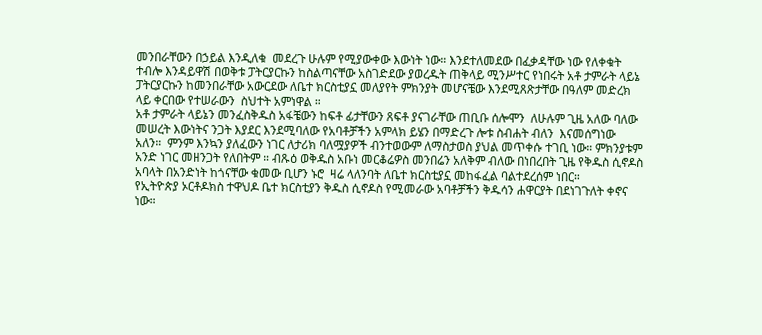መንበራቸውን በኃይል እንዲለቁ  መደረጉ ሁሉም የሚያውቀው እውነት ነው። እንደተለመደው በፈቃዳቸው ነው የለቀቁት ተብሎ እንዳይዋሽ በወቅቱ ፓትርያርኩን ከስልጣናቸው አስገድደው ያወረዱት ጠቅላይ ሚንሥተር የነበሩት አቶ ታምራት ላይኔ ፓትርያርኩን ከመንበራቸው አውርደው ለቤተ ክርስቲያኗ መለያየት ምክንያት መሆናቼው እንደሚጸጽታቸው በዓለም መድረክ ላይ ቀርበው የተሠራውን  ስህተት አምነዋል ።
አቶ ታምራት ላይኔን መንፈስቅዱስ አፋቼውን ከፍቶ ፊታቸውን ጸፍቶ ያናገራቸው ጠቢቡ ሰሎሞን  ለሁሉም ጊዜ አለው ባለው መሠረት እውነትና ንጋት እያደር እንደሚባለው የአባቶቻችን አምላክ ይሄን በማድረጉ ሎቱ ስብሐት ብለን  እናመሰግነው አለን።  ምንም እንኳን ያለፈውን ነገር ለታሪክ ባለሟያዎች ብንተወውም ለማስታወስ ያህል መጥቀሱ ተገቢ ነው። ምክንያቱም አንድ ነገር መዘንጋት የለበትም ። ብጹዕ ወቅዱስ አቡነ መርቆሬዎስ መንበሬን አለቅም ብለው በነበረበት ጊዜ የቅዱስ ሲኖዶስ አባላት በአንድነት ከጎናቸው ቁመው ቢሆን ኑሮ  ዛሬ ላለንባት ለቤተ ክርስቲያኗ መከፋፈል ባልተደረሰም ነበር።
የኢትዮጵያ ኦርቶዶክስ ተዋህዶ ቤተ ክርስቲያን ቅዱስ ሲኖዶስ የሚመራው አባቶቻችን ቅዱሳን ሐዋርያት በደነገጉለት ቀኖና ነው።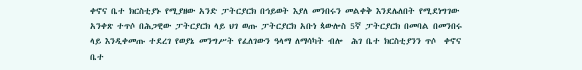ቀኖና ቤተ ክርስቲያኑ የሚያዘው አንድ ፓትርያርክ በኅይወት እያለ መንበሩን መልቀቅ እንደሌለበት የሚደነግገው አንቀጽ ተጥሶ በሕጋዊው ፓትርያርክ ላይ ህገ ወጡ ፓትርያርክ አቡነ ጳውሎስ 5ኛ ፓትርያርክ በመባል በመንበሩ ላይ እንዲቀመጡ ተደረገ የወያኔ መንግሥት የፈለገውን ዓላማ ለማሳካት ብሎ  ሕገ ቤተ ክርስቲያንን ጥሶ  ቀኖና ቤተ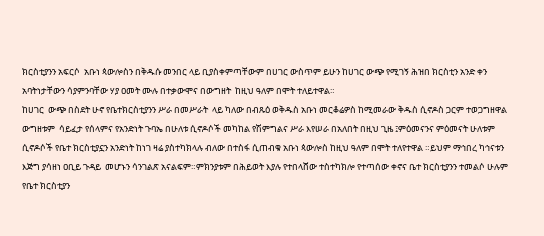ክርስቲያንን አፍርሶ  አቡነ ጳውሎስን በቅዱሱ መንበር ላይ ቢያስቀምጣቸውም በሀገር ውስጥም ይሁን ከሀገር ውጭ የሚገኝ ሕዝበ ክርስቲን አንድ ቀን አባትነታቸውን ሳያምንባቸው ሃያ ዐመት ሙሉ በተቃውሞና በውግዘት  ከዚህ ዓለም በሞት ተለይተዋል።
ከሀገር  ውጭ በስደት ሁኖ የቤተክርስቲያንን ሥራ በመሥራት  ላይ ካለው በብጹዕ ወቅዱስ አቡነ መርቆሬዎስ ከሚመራው ቅዱስ ሲኖዶስ ጋርም ተወጋግዘዋል ውግዘቱም  ሳይፈታ የሰላምና የአንድነት ጉባኤ በሁለቱ ሲኖዶሶች መካከል የሽምግልና ሥራ እየሠራ በአለበት በዚህ ጊዜ ፤ምዕመናንና ምዕመናት ሁለቱም ሲኖዶሶች የቤተ ክርስቲያኗን አንድነት ከነገ ዛሬ ያስተካክላሉ ብለው በተስፋ ሲጠብቁ አቡነ ጳውሎስ ከዚህ ዓለም በሞት ተለየተዋል ።ይህም ማኅበረ ካኅናቱን እጅግ ያሳዘነ ዐቢይ ጉዳይ  መሆኑን ሳንገልጽ አናልፍም።ምክንያቱም በሕይወት እያሉ የተበላሸው ተስተካክሎ የተጣሰው ቀኖና ቤተ ክርስቲያንን ተመልሶ ሁሉም የቤተ ክርስቲያን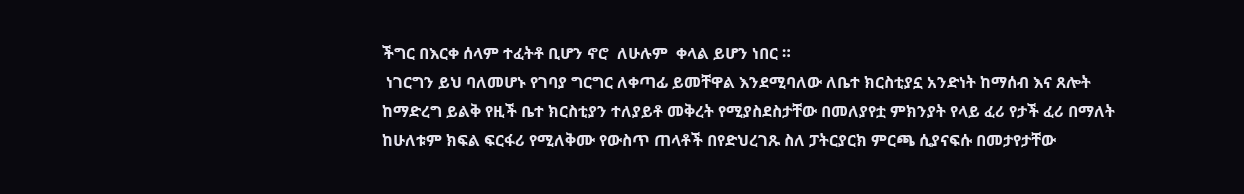ችግር በእርቀ ሰላም ተፈትቶ ቢሆን ኖሮ  ለሁሉም  ቀላል ይሆን ነበር ።
 ነገርግን ይህ ባለመሆኑ የገባያ ግርግር ለቀጣፊ ይመቸዋል እንደሚባለው ለቤተ ክርስቲያኗ አንድነት ከማሰብ እና ጸሎት ከማድረግ ይልቅ የዚች ቤተ ክርስቲያን ተለያይቶ መቅረት የሚያስደስታቸው በመለያየቷ ምክንያት የላይ ፈሪ የታች ፈሪ በማለት ከሁለቱም ክፍል ፍርፋሪ የሚለቅሙ የውስጥ ጠላቶች በየድህረገጹ ስለ ፓትርያርክ ምርጫ ሲያናፍሱ በመታየታቸው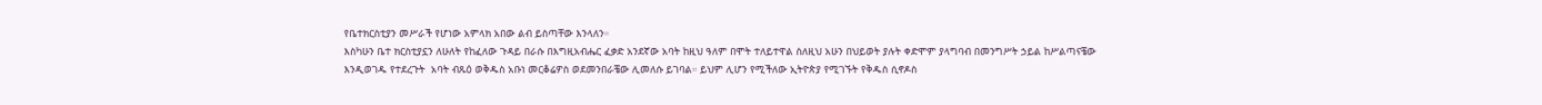የቤተክርስቲያን መሥራች የሆነው አምላክ አበው ልብ ይስጣቸው እንላለን።
እስካሁን ቤተ ክርስቲያኗን ለሁለት የከፈለው ጉዳይ በራሱ በእግዚአብሔር ፈቃድ አንደኛው አባት ከዚህ ዓለም በሞት ተለይተዋል ስለዚህ አሁን በህይወት ያሉት ቀድሞም ያላግባብ በመንግሥት ኃይል ከሥልጣናቼው እንዲወገዱ የተደረጉት  አባት ብጹዕ ወቅዱስ አቡነ መርቆሬዎስ ወደመንበራቼው ሊመለሱ ይገባል። ይህም ሊሆን የሚችለው ኢትዮጵያ የሚገኙት የቅዱስ ሲኖዶስ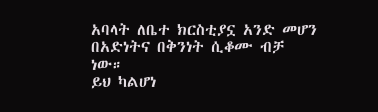አባላት ለቤተ ክርስቲያኗ አንድ መሆን በአድነትና በቅንነት ሲቆሙ ብቻ ነው።
ይህ ካልሆነ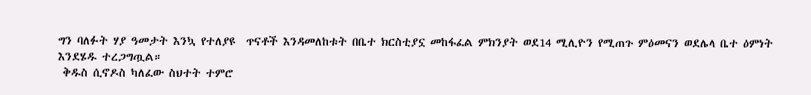ግን ባለፉት ሃያ ዓመታት እንኳ የተለያዩ  ጥናቶች እንዳመለከቱት በቤተ ክርስቲያኗ መከፋፈል ምክንያት ወደ14 ሚሊዮን የሚጠጉ ምዕመናን ወደሌላ ቤተ ዕምነት እንደሄዱ ተረጋግጧል።
 ቅዱስ ሲኖዶስ ካለፈው ስህተት ተምሮ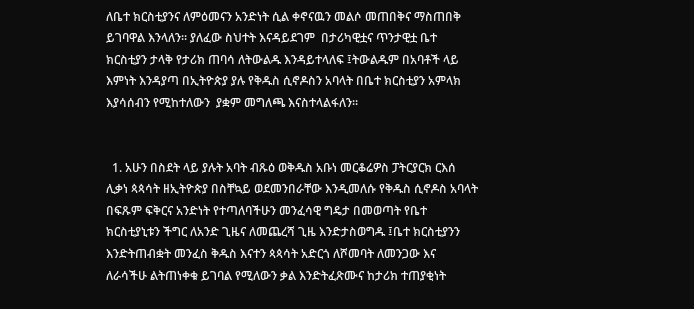ለቤተ ክርስቲያንና ለምዕመናን አንድነት ሲል ቀኖናዉን መልሶ መጠበቅና ማስጠበቅ ይገባዋል እንላለን። ያለፈው ስህተት እናዳይደገም  በታሪካዊቷና ጥንታዊቷ ቤተ ክርስቲያን ታላቅ የታሪክ ጠባሳ ለትውልዱ እንዳይተላለፍ ፤ትውልዱም በአባቶች ላይ እምነት እንዳያጣ በኢትዮጵያ ያሉ የቅዱስ ሲኖዶስን አባላት በቤተ ክርስቲያን አምላክ እያሳሰብን የሚከተለውን  ያቋም መግለጫ እናስተላልፋለን።


  1. አሁን በስደት ላይ ያሉት አባት ብጹዕ ወቅዱስ አቡነ መርቆሬዎስ ፓትርያርክ ርእሰ ሊቃነ ጳጳሳት ዘኢትዮጵያ በስቸኳይ ወደመንበራቸው እንዲመለሱ የቅዱስ ሲኖዶስ አባላት በፍጹም ፍቅርና አንድነት የተጣለባችሁን መንፈሳዊ ግዴታ በመወጣት የቤተ ክርስቲያኒቱን ችግር ለአንድ ጊዜና ለመጨረሻ ጊዜ እንድታስወግዱ ፤ቤተ ክርስቲያንን እንድትጠብቋት መንፈስ ቅዱስ እናተን ጳጳሳት አድርጎ ለሾመባት ለመንጋው እና ለራሳችሁ ልትጠነቀቁ ይገባል የሚለውን ቃል እንድትፈጽሙና ከታሪክ ተጠያቂነት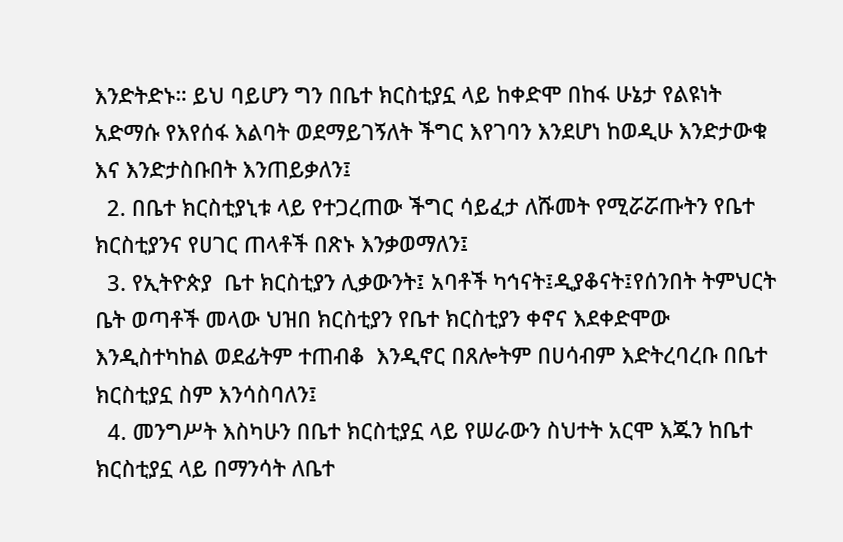እንድትድኑ። ይህ ባይሆን ግን በቤተ ክርስቲያኗ ላይ ከቀድሞ በከፋ ሁኔታ የልዩነት አድማሱ የእየሰፋ እልባት ወደማይገኝለት ችግር እየገባን እንደሆነ ከወዲሁ እንድታውቁ እና እንድታስቡበት እንጠይቃለን፤
  2. በቤተ ክርስቲያኒቱ ላይ የተጋረጠው ችግር ሳይፈታ ለሹመት የሚሯሯጡትን የቤተ ክርስቲያንና የሀገር ጠላቶች በጽኑ እንቃወማለን፤
  3. የኢትዮጵያ  ቤተ ክርስቲያን ሊቃውንት፤ አባቶች ካኅናት፤ዲያቆናት፤የሰንበት ትምህርት ቤት ወጣቶች መላው ህዝበ ክርስቲያን የቤተ ክርስቲያን ቀኖና እደቀድሞው እንዲስተካከል ወደፊትም ተጠብቆ  እንዲኖር በጸሎትም በሀሳብም እድትረባረቡ በቤተ ክርስቲያኗ ስም እንሳስባለን፤
  4. መንግሥት እስካሁን በቤተ ክርስቲያኗ ላይ የሠራውን ስህተት አርሞ እጁን ከቤተ ክርስቲያኗ ላይ በማንሳት ለቤተ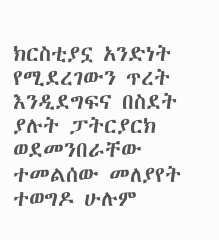ክርስቲያኗ አንድነት የሚደረገውን ጥረት እንዲደግፍና በስደት ያሉት ፓትርያርክ ወደመንበራቸው ተመልሰው መለያየት ተወግዶ ሁሉም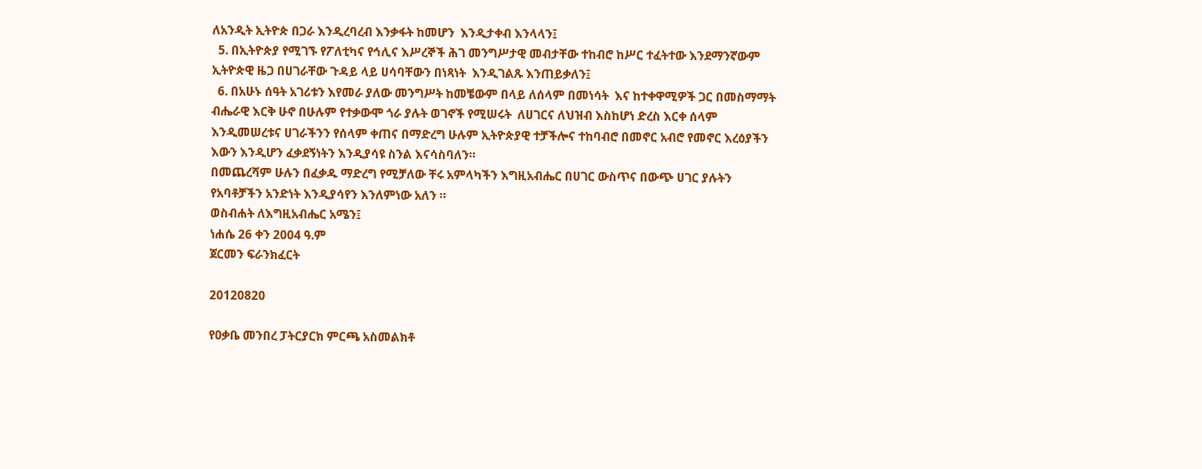ለአንዲት ኢትዮጵ በጋራ እንዲረባረብ እንቃፋት ከመሆን  እንዲታቀብ እንላላን፤
  5. በኢትዮጵያ የሚገኙ የፖለቲካና የኅሊና እሥረኞች ሕገ መንግሥታዊ መብታቸው ተከብሮ ከሥር ተፈትተው እንደማንኛውም ኢትዮጵዊ ዜጋ በሀገራቸው ጉዳይ ላይ ሀሳባቸውን በነጻነት  እንዲገልጹ እንጠይቃለን፤
  6. በአሁኑ ሰዓት አገሪቱን እየመራ ያለው መንግሥት ከመቼውም በላይ ለሰላም በመነሳት  እና ከተቀዋሚዎች ጋር በመስማማት ብሔራዊ እርቅ ሁኖ በሁሉም የተቃውሞ ጎራ ያሉት ወገኖች የሚሠሩት  ለሀገርና ለህዝብ እስከሆነ ድረስ እርቀ ሰላም እንዲመሠረቱና ሀገራችንን የሰላም ቀጠና በማድረግ ሁሉም ኢትዮጵያዊ ተቻችሎና ተከባብሮ በመኖር አብሮ የመኖር እረዕያችን እውን እንዲሆን ፈቃደኝነትን እንዲያሳዩ ስንል እናሳስባለን።
በመጨረሻም ሁሉን በፈቃዱ ማድረግ የሚቻለው ቸሩ አምላካችን እግዚአብሔር በሀገር ውስጥና በውጭ ሀገር ያሉትን  የአባቶቻችን አንድነት እንዲያሳየን እንለምነው አለን ።
ወስብሐት ለእግዚአብሔር አሜን፤
ነሐሴ 26 ቀን 2004 ዓ.ም
ጀርመን ፍራንክፈርት

20120820

የዐቃቤ መንበረ ፓትርያርክ ምርጫ አስመልክቶ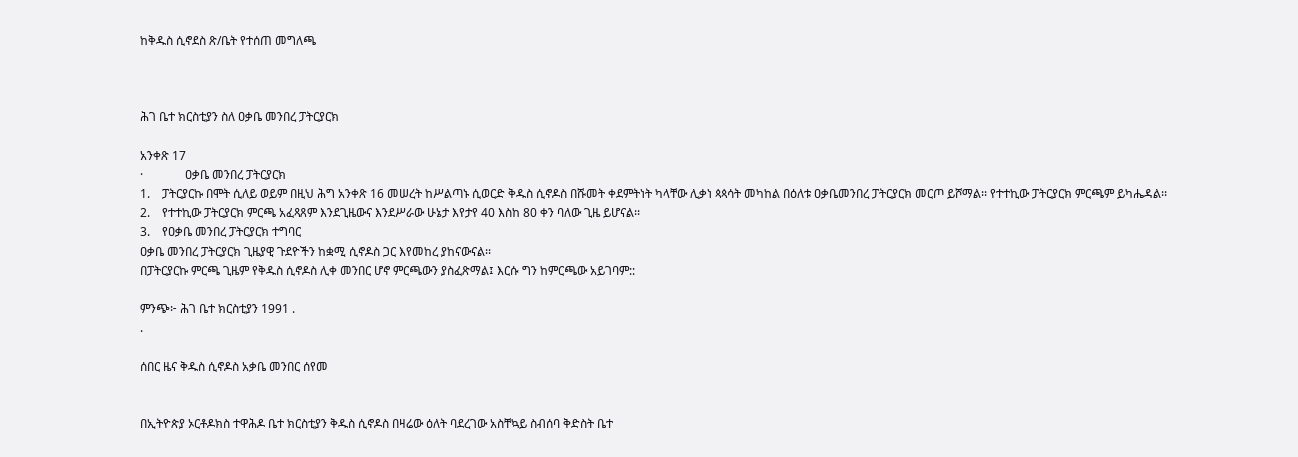ከቅዱስ ሲኖደስ ጽ/ቤት የተሰጠ መግለጫ



ሕገ ቤተ ክርስቲያን ስለ ዐቃቤ መንበረ ፓትርያርክ

አንቀጽ 17
·              ዐቃቤ መንበረ ፓትርያርክ
1.    ፓትርያርኩ በሞት ሲለይ ወይም በዚህ ሕግ አንቀጽ 16 መሠረት ከሥልጣኑ ሲወርድ ቅዱስ ሲኖዶስ በሹመት ቀደምትነት ካላቸው ሊቃነ ጳጳሳት መካከል በዕለቱ ዐቃቤመንበረ ፓትርያርክ መርጦ ይሾማል፡፡ የተተኪው ፓትርያርክ ምርጫም ይካሔዳል፡፡
2.    የተተኪው ፓትርያርክ ምርጫ አፈጻጸም እንደጊዜውና እንደሥራው ሁኔታ እየታየ 40 እስከ 80 ቀን ባለው ጊዜ ይሆናል፡፡
3.    የዐቃቤ መንበረ ፓትርያርክ ተግባር
ዐቃቤ መንበረ ፓትርያርክ ጊዜያዊ ጉደዮችን ከቋሚ ሲኖዶስ ጋር እየመከረ ያከናውናል፡፡
በፓትርያርኩ ምርጫ ጊዜም የቅዱስ ሲኖዶስ ሊቀ መንበር ሆኖ ምርጫውን ያስፈጽማል፤ እርሱ ግን ከምርጫው አይገባም::

ምንጭ፦ ሕገ ቤተ ክርስቲያን 1991 .
.

ሰበር ዜና ቅዱስ ሲኖዶስ አቃቤ መንበር ሰየመ


በኢትዮጵያ ኦርቶዶክስ ተዋሕዶ ቤተ ክርስቲያን ቅዱስ ሲኖዶስ በዛሬው ዕለት ባደረገው አስቸኳይ ስብሰባ ቅድስት ቤተ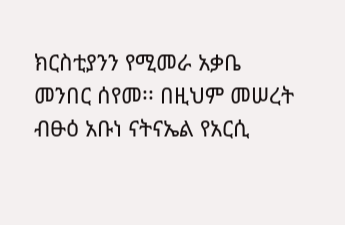ክርስቲያንን የሚመራ አቃቤ መንበር ሰየመ፡፡ በዚህም መሠረት ብፁዕ አቡነ ናትናኤል የአርሲ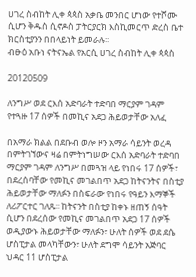ሀገረ ስብከት ሊቀ ጳጳስ አቃቤ መንበር ሆነው የተሾሙ ሲሆን ቅዱስ ሲኖዶስ ፓትርያርክ እስኪመርጥ ድረስ ቤተ ክርስቲያንን በበላይነት ይመራሉ፡፡
ብፁዕ አቡነ ናትናኤል የአርሲ ሀገረ ስብከት ሊቀ ጳጳስ

20120509

ለንግሥ ወደ ርእሰ አድባራት ተድባበ ማርያም ገዳም የተጓዙ 17 ሰዎች በመኪና አደጋ ሕይወታቸው አለፈ

በአማራ ክልል በደቡብ ወሎ ዞን አማራ ሳይንት ወረዳ በምትገኘውና ዛሬ በምትነግሠው ርእሰ አድባራት ተድባበ ማርያም ገዳም ለንግሥ በመጓዝ ላይ የነበሩ 17 ሰዎች፣ በደረሰባቸው የመኪና መገልበጥ አደጋ ከትናንትና በስቲያ ሕይወታቸው ማለፉን በስፍራው የነበሩ የዓይን እማኞች ለሪፖርተር ገለጹ፡፡ ከትናንት በስቲያ ከቀኑ ዘጠኝ ሰዓት ሲሆን በደረሰው የመኪና መገልበጥ አደጋ 17 ሰዎች ወዲያውኑ ሕይወታቸው ማለፉን፣ ሁለት ሰዎች ወደ ደሴ ሆስፒታል መላካቸውን፣ ሁለት ደግሞ ሳይንት አጅባር ህዳር 11 ሆስፒታል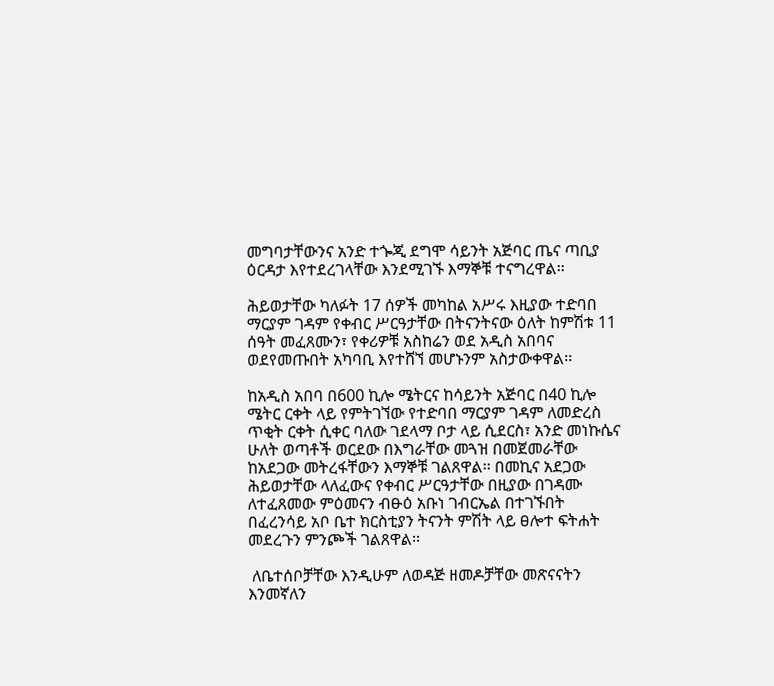መግባታቸውንና አንድ ተጐጂ ደግሞ ሳይንት አጅባር ጤና ጣቢያ ዕርዳታ እየተደረገላቸው እንደሚገኙ እማኞቹ ተናግረዋል፡፡

ሕይወታቸው ካለፉት 17 ሰዎች መካከል አሥሩ እዚያው ተድባበ ማርያም ገዳም የቀብር ሥርዓታቸው በትናንትናው ዕለት ከምሽቱ 11 ሰዓት መፈጸሙን፣ የቀሪዎቹ አስከሬን ወደ አዲስ አበባና ወደየመጡበት አካባቢ እየተሸኘ መሆኑንም አስታውቀዋል፡፡

ከአዲስ አበባ በ600 ኪሎ ሜትርና ከሳይንት አጅባር በ40 ኪሎ ሜትር ርቀት ላይ የምትገኘው የተድባበ ማርያም ገዳም ለመድረስ ጥቂት ርቀት ሲቀር ባለው ገደላማ ቦታ ላይ ሲደርስ፣ አንድ መነኩሴና ሁለት ወጣቶች ወርደው በእግራቸው መጓዝ በመጀመራቸው ከአደጋው መትረፋቸውን እማኞቹ ገልጸዋል፡፡ በመኪና አደጋው ሕይወታቸው ላለፈውና የቀብር ሥርዓታቸው በዚያው በገዳሙ ለተፈጸመው ምዕመናን ብፁዕ አቡነ ገብርኤል በተገኙበት በፈረንሳይ አቦ ቤተ ክርስቲያን ትናንት ምሽት ላይ ፀሎተ ፍትሐት መደረጉን ምንጮች ገልጸዋል፡፡

 ለቤተሰቦቻቸው እንዲሁም ለወዳጅ ዘመዶቻቸው መጽናናትን እንመኛለን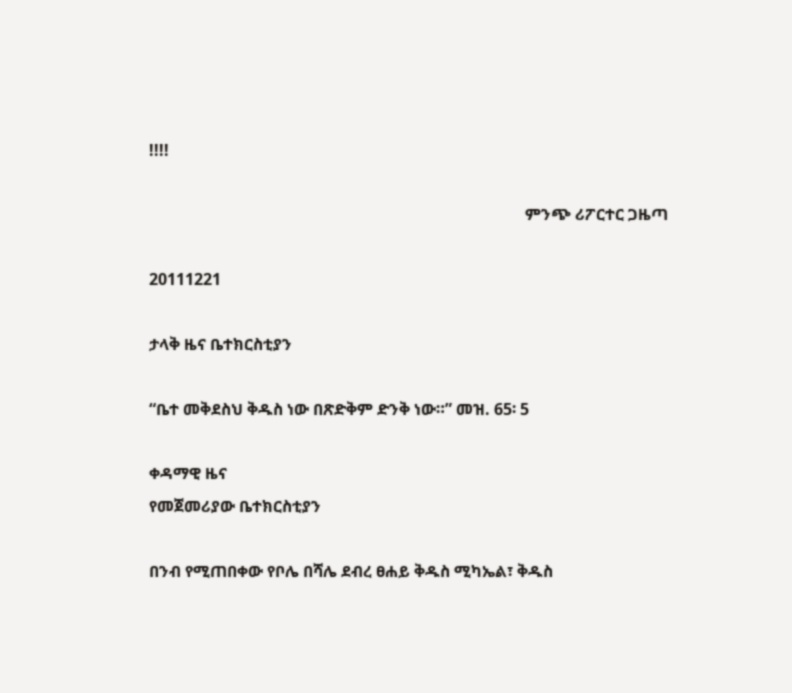!!!!

                                                                                              ምንጭ ሪፖርተር ጋዜጣ

20111221

ታላቅ ዜና ቤተክርስቲያን

“ቤተ መቅደስህ ቅዱስ ነው በጽድቅም ድንቅ ነው።” መዝ. 65፡ 5

ቀዳማዊ ዜና
የመጀመሪያው ቤተክርስቲያን

በንብ የሚጠበቀው የቦሌ በሻሌ ደብረ ፀሐይ ቅዱስ ሚካኤል፣ ቅዱስ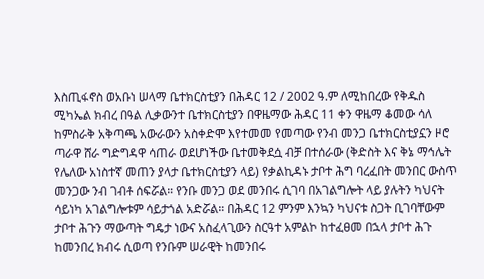እስጢፋኖስ ወአቡነ ሠላማ ቤተክርስቲያን በሕዳር 12 / 2002 ዓ.ም ለሚከበረው የቅዱስ ሚካኤል ክብረ በዓል ሊቃውንተ ቤተክርስቲያን በዋዜማው ሕዳር 11 ቀን ዋዜማ ቆመው ሳለ ከምስራቅ አቅጣጫ አውራውን አስቀድሞ እየተመመ የመጣው የንብ መንጋ ቤተክርስቲያኗን ዞሮ ጣራዋ ሸራ ግድግዳዋ ሳጠራ ወደሆነችው ቤተመቅደሷ ብቻ በተሰራው (ቅድስት እና ቅኔ ማኅሌት የሌለው አነስተኛ መጠን ያላታ ቤተክርስቲያን ላይ) የቃልኪዳኑ ታቦተ ሕግ ባረፈበት መንበር ውስጥ መንጋው ንብ ገብቶ ሰፍሯል። የንቡ መንጋ ወደ መንበሩ ሲገባ በአገልግሎት ላይ ያሉትን ካህናት ሳይነካ አገልግሎቱም ሳይታጎል አድሯል። በሕዳር 12 ምንም እንኳን ካህናቱ ስጋት ቢገባቸውም ታቦተ ሕጉን ማውጣት ግዴታ ነውና አስፈላጊውን ስርዓተ አምልኮ ከተፈፀመ በኋላ ታቦተ ሕጉ ከመንበረ ክብሩ ሲወጣ የንቡም ሠራዊት ከመንበሩ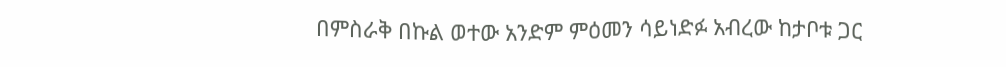በምስራቅ በኩል ወተው አንድም ምዕመን ሳይነድፉ አብረው ከታቦቱ ጋር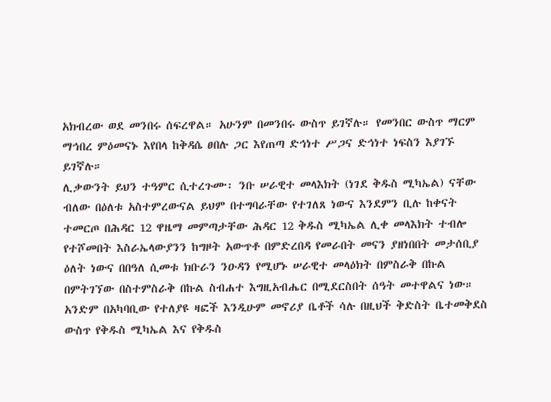አክብረው ወደ መንበሩ ሰፍረዋል። አሁንም በመንበሩ ውስጥ ይገኛሉ። የመንበር ውስጥ ማርም ማኅበረ ምዕመናኑ እየበላ ከቅዳሴ ፀበሉ ጋር እየጠጣ ድኅነተ ሥጋና ድኅነተ ነፍስን እያገኙ ይገኛሉ።
ሊቃውንት ይህን ተዓምር ሲተረጉሙ፡ ንቡ ሠራዊተ መላእክት (ነገደ ቅዱስ ሚካኤል) ናቸው ብለው በዕለቱ አስተምረውናል ይህም በተግባራቸው የተገለጸ ነውና እንደምን ቢሉ ከቀናት ተመርጦ በሕዳር 12 ዋዜማ መምጣታቸው ሕዳር 12 ቅዱስ ሚካኤል ሊቀ መላእክት ተብሎ የተሾመበት እስራኤላውያንን ከግዞት አውጥቶ በምድረበዳ የመራበት መናን ያዘነበበት መታሰቢያ ዕለት ነውና በበዓለ ሲመቱ ክቡራን ንዑዳን የሚሆኑ ሠራዊተ መላዕክት በምስራቅ በኩል በምትገኘው በስተምስራቅ በኩል ስብሐተ እግዚአብሔር በሚደርስበት ሰዓት መተዋልና ነው። አንድም በአካባቢው የተለያዩ ዛፎች እንዲሁም መኖሪያ ቤቶች ሳሉ በዚህች ቅድስት ቤተመቅደስ ውስጥ የቅዱስ ሚካኤል እና የቅዱስ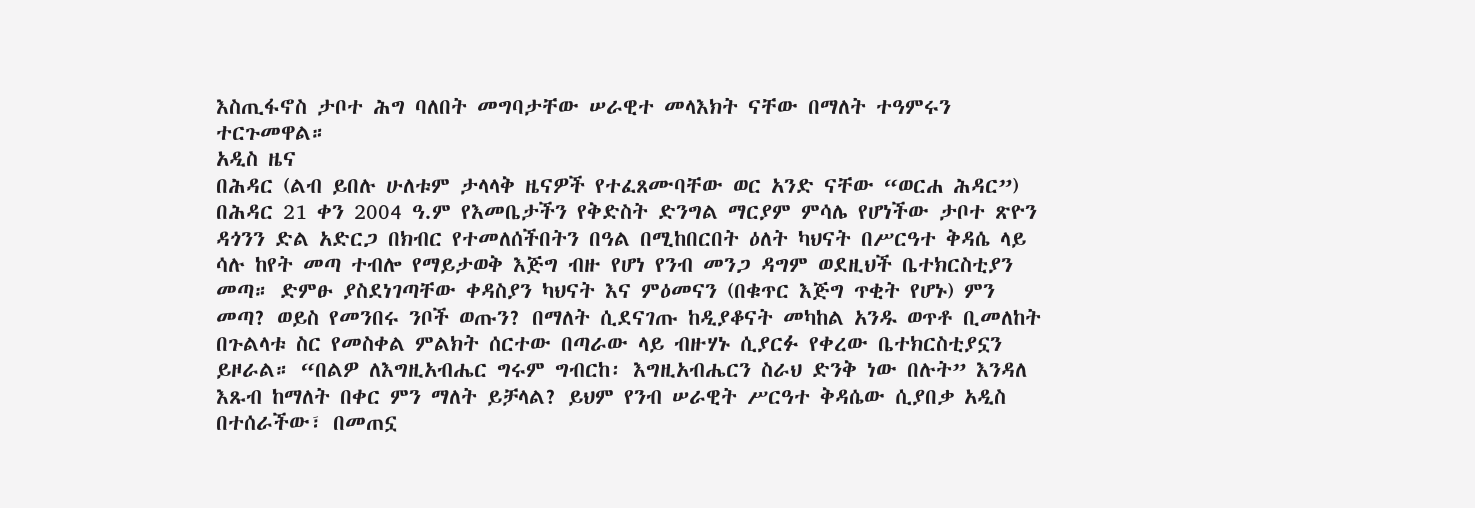እስጢፋኖስ ታቦተ ሕግ ባለበት መግባታቸው ሠራዊተ መላእክት ናቸው በማለት ተዓምሩን ተርጉመዋል።
አዲስ ዜና
በሕዳር (ልብ ይበሉ ሁለቱም ታላላቅ ዜናዎች የተፈጸሙባቸው ወር አንድ ናቸው “ወርሐ ሕዳር”) በሕዳር 21 ቀን 2004 ዓ.ም የእመቤታችን የቅድስት ድንግል ማርያም ምሳሌ የሆነችው ታቦተ ጽዮን ዳጎንን ድል አድርጋ በክብር የተመለሰችበትን በዓል በሚከበርበት ዕለት ካህናት በሥርዓተ ቅዳሴ ላይ ሳሉ ከየት መጣ ተብሎ የማይታወቅ እጅግ ብዙ የሆነ የንብ መንጋ ዳግም ወደዚህች ቤተክርስቲያን መጣ። ድምፁ ያስደነገጣቸው ቀዳስያን ካህናት እና ምዕመናን (በቁጥር እጅግ ጥቂት የሆኑ) ምን መጣ? ወይስ የመንበሩ ንቦች ወጡን? በማለት ሲደናገጡ ከዲያቆናት መካከል አንዱ ወጥቶ ቢመለከት በጉልላቱ ስር የመስቀል ምልክት ሰርተው በጣራው ላይ ብዙሃኑ ሲያርፉ የቀረው ቤተክርስቲያኗን ይዞራል። “በልዎ ለእግዚአብሔር ግሩም ግብርከ፡ እግዚአብሔርን ስራህ ድንቅ ነው በሉት” እንዳለ እጹብ ከማለት በቀር ምን ማለት ይቻላል? ይህም የንብ ሠራዊት ሥርዓተ ቅዳሴው ሲያበቃ አዲስ በተሰራችው፣ በመጠኗ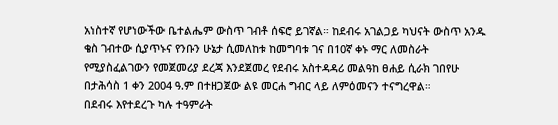አነስተኛ የሆነውችው ቤተልሔም ውስጥ ገብቶ ሰፍሮ ይገኛል። ከደብሩ አገልጋይ ካህናት ውስጥ አንዱ ቄስ ገብተው ሲያጥኑና የንቡን ሁኔታ ሲመለከቱ ከመግባቱ ገና በ10ኛ ቀኑ ማር ለመስራት የሚያስፈልገውን የመጀመሪያ ደረጃ እንደጀመረ የደብሩ አስተዳዳሪ መልዓከ ፀሐይ ሲራክ ገበየሁ በታሕሳስ 1 ቀን 2004 ዓ.ም በተዘጋጀው ልዩ መርሐ ግብር ላይ ለምዕመናን ተናግረዋል።
በደብሩ እየተደረጉ ካሉ ተዓምራት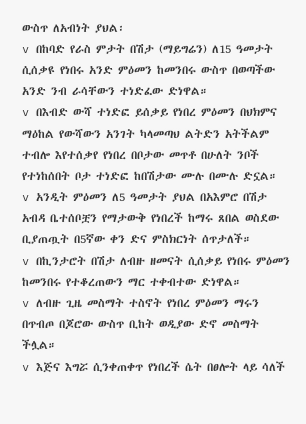ውስጥ ለአብነት ያህል፡
v በከባድ የራስ ምታት በሽታ (ማይግሬን) ለ15 ዓመታት ሲሰቃዩ የነበሩ አንድ ምዕመን ከመንበሩ ውስጥ በወጣችው አንድ ንብ ራሳቸውን ተነድፈው ድነዋል።
v በእብድ ውሻ ተነድፎ ይሰቃይ የነበረ ምዕመን በህክምና ማዕከል የውሻውን አንገት ካላመጣህ ልትድን አትችልም ተብሎ እየተሰቃየ የነበረ በቦታው መጥቶ በሁለት ንቦች የተነከሰበት ቦታ ተነድፎ ከበሽታው ሙሉ በሙሉ ድኗል።
v አንዲት ምዕመን ለ5 ዓመታት ያህል በአእምሮ በሽታ አብዳ ቤተሰቦቿን የማታውቅ የነበረች ከማሩ ጸበል ወስደው ቢያጠጧት በ5ኛው ቀን ድና ምስክርነት ሰጥታለች።
v በኪንታሮት በሽታ ለብዙ ዘመናት ሲሰቃይ የነበሩ ምዕመን ከመንበሩ የተቆረጠውን ማር ተቀብተው ድነዋል።
v ለብዙ ጊዜ መስማት ተስኖት የነበረ ምዕመን ማሩን በጥብጦ በጆሮው ውስጥ ቢከት ወዲያው ድኖ መስማት ችሏል።
v እጅና እግሯ ሲንቀጠቀጥ የነበረች ሴት በፀሎት ላይ ሳለች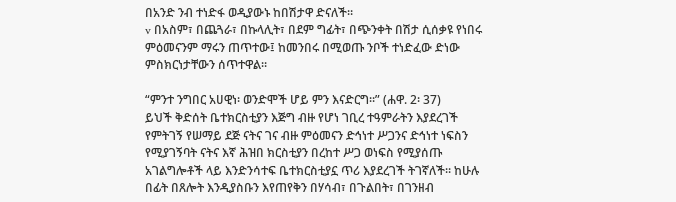በአንድ ንብ ተነድፋ ወዲያውኑ ከበሽታዋ ድናለች።
v በአስም፣ በጨጓራ፣ በኩላሊት፣ በደም ግፊት፣ በጭንቀት በሽታ ሲሰቃዩ የነበሩ ምዕመናንም ማሩን ጠጥተው፤ ከመንበሩ በሚወጡ ንቦች ተነድፈው ድነው ምስክርነታቸውን ሰጥተዋል።

“ምንተ ንግበር አሀዊነ፡ ወንድሞች ሆይ ምን እናድርግ።” (ሐዋ. 2፡ 37)
ይህች ቅድሰት ቤተክርስቲያን እጅግ ብዙ የሆነ ገቢረ ተዓምራትን እያደረገች የምትገኝ የሠማይ ደጅ ናትና ገና ብዙ ምዕመናን ድኅነተ ሥጋንና ድኅነተ ነፍስን የሚያገኝባት ናትና እኛ ሕዝበ ክርስቲያን በረከተ ሥጋ ወነፍስ የሚያሰጡ አገልግሎቶች ላይ እንድንሳተፍ ቤተክርስቲያኗ ጥሪ እያደረገች ትገኛለች። ከሁሉ በፊት በጸሎት እንዲያስቡን እየጠየቅን በሃሳብ፣ በጉልበት፣ በገንዘብ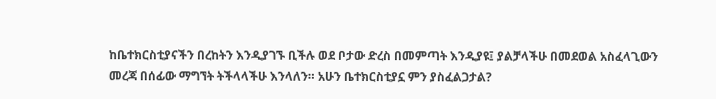ከቤተክርስቲያናችን በረከትን እንዲያገኙ ቢችሉ ወደ ቦታው ድረስ በመምጣት እንዲያዩ፤ ያልቻላችሁ በመደወል አስፈላጊውን መረጃ በሰፊው ማግኘት ትችላላችሁ እንላለን። አሁን ቤተክርስቲያኗ ምን ያስፈልጋታል?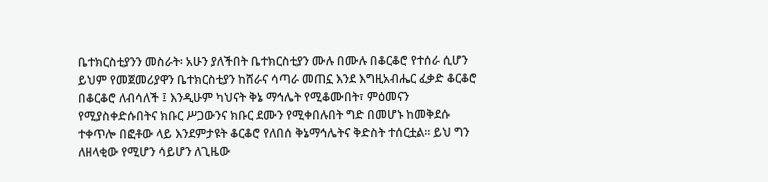ቤተክርስቲያንን መስራት፡ አሁን ያለችበት ቤተክርስቲያን ሙሉ በሙሉ በቆርቆሮ የተሰራ ሲሆን ይህም የመጀመሪያዋን ቤተክርስቲያን ከሸራና ሳጣራ መጠኗ እንደ እግዚአብሔር ፈቃድ ቆርቆሮ በቆርቆሮ ለብሳለች ፤ እንዲሁም ካህናት ቅኔ ማኅሌት የሚቆሙበት፣ ምዕመናን የሚያስቀድሱበትና ክቡር ሥጋውንና ክቡር ደሙን የሚቀበሉበት ግድ በመሆኑ ከመቅደሱ ተቀጥሎ በፎቶው ላይ እንደምታዩት ቆርቆሮ የለበሰ ቅኔማኅሌትና ቅድስት ተሰርቷል። ይህ ግን ለዘላቂው የሚሆን ሳይሆን ለጊዜው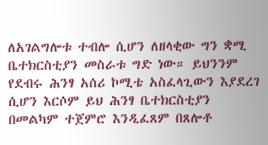ለአገልግሎቱ ተብሎ ሲሆን ለዘላቂው ግን ቋሚ ቤተክርስቲያን መስራቱ ግድ ነው። ይህንንም የደብሩ ሕንፃ አሰሪ ኮሚቴ አስፈላጊውን እያደረገ ሲሆን እርሶም ይህ ሕንፃ ቤተክርስቲያን በመልካም ተጀምሮ እንዲፈጸም በጸሎቶ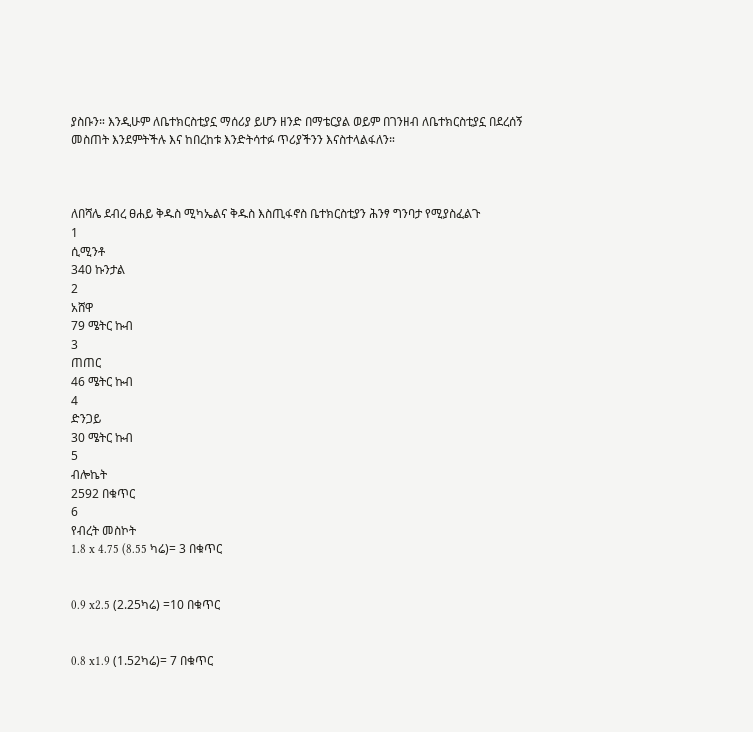ያስቡን። እንዲሁም ለቤተክርስቲያኗ ማሰሪያ ይሆን ዘንድ በማቴርያል ወይም በገንዘብ ለቤተክርስቲያኗ በደረሰኝ መስጠት እንደምትችሉ እና ከበረከቱ እንድትሳተፉ ጥሪያችንን እናስተላልፋለን።



ለበሻሌ ደብረ ፀሐይ ቅዱስ ሚካኤልና ቅዱስ እስጢፋኖስ ቤተክርስቲያን ሕንፃ ግንባታ የሚያስፈልጉ
1
ሲሚንቶ
340 ኩንታል
2
አሸዋ
79 ሜትር ኩብ
3
ጠጠር
46 ሜትር ኩብ
4
ድንጋይ
30 ሜትር ኩብ
5
ብሎኬት
2592 በቁጥር
6
የብረት መስኮት
1.8 x 4.75 (8.55 ካሬ)= 3 በቁጥር


0.9 x2.5 (2.25ካሬ) =10 በቁጥር


0.8 x1.9 (1.52ካሬ)= 7 በቁጥር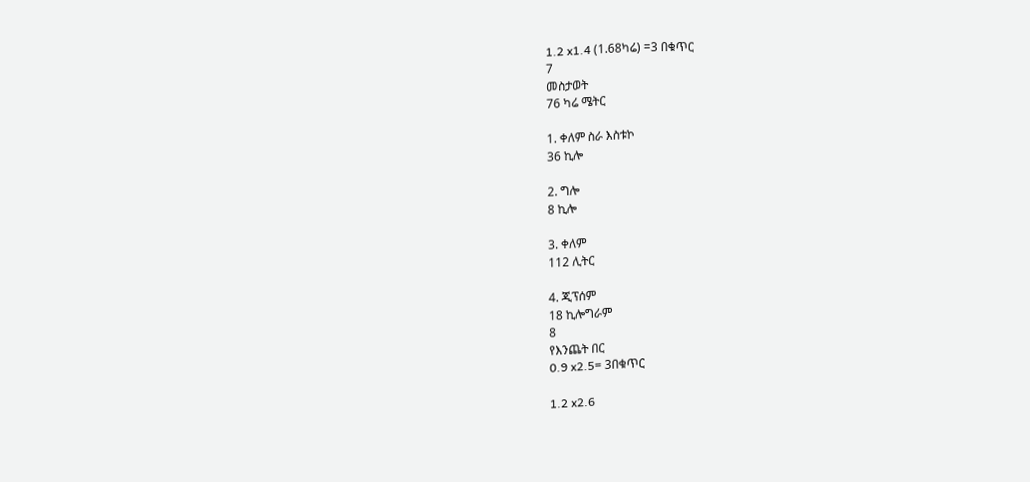1.2 x1.4 (1.68ካሬ) =3 በቁጥር
7
መስታወት
76 ካሬ ሜትር

1. ቀለም ስራ እስቱኮ
36 ኪሎ

2. ግሎ
8 ኪሎ

3. ቀለም
112 ሊትር

4. ጂፕሰም
18 ኪሎግራም
8
የእንጨት በር
0.9 x2.5= 3በቁጥር

1.2 x2.6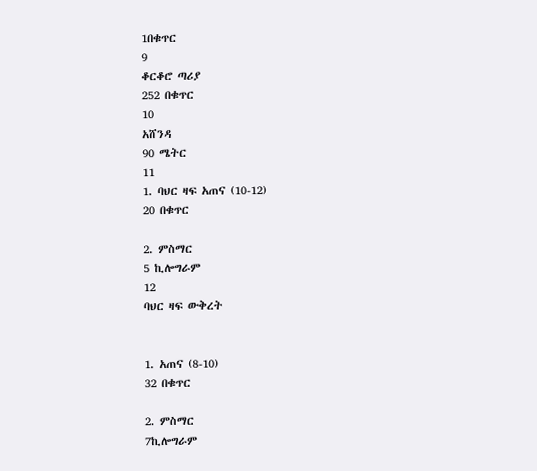1በቁጥር
9
ቆርቆሮ ጣሪያ
252 በቁጥር
10
አሸንዳ
90 ሜትር
11
1. ባህር ዛፍ አጠና (10-12)
20 በቁጥር

2. ምስማር
5 ኪሎግራም
12
ባህር ዛፍ ውቅረት


1. አጠና (8-10)
32 በቁጥር

2. ምስማር
7ኪሎግራም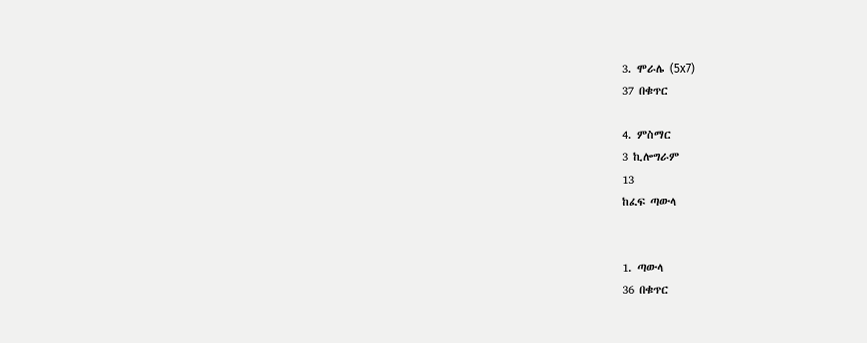3. ሞራሌ (5x7)
37 በቁጥር

4. ምስማር
3 ኪሎግራም
13
ከፈፍ ጣውላ


1. ጣውላ
36 በቁጥር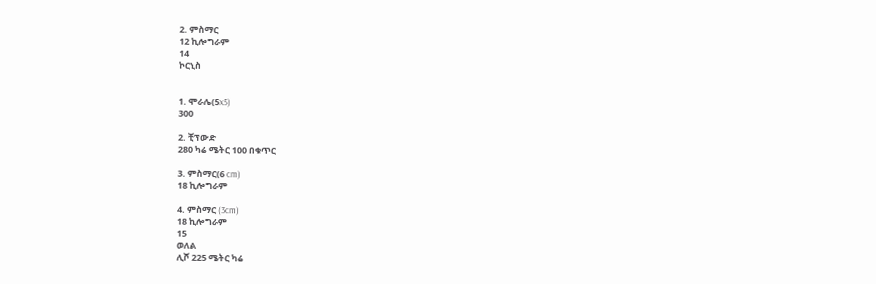2. ምስማር
12 ኪሎግራም
14
ኮርኒስ


1. ሞራሌ(5x5)
300

2. ቺፕውድ
280 ካሬ ሜትር 100 በቁጥር

3. ምስማር(6 cm)
18 ኪሎግራም

4. ምስማር (3cm)
18 ኪሎግራም
15
ወለል
ሊሾ 225 ሜትር ካሬ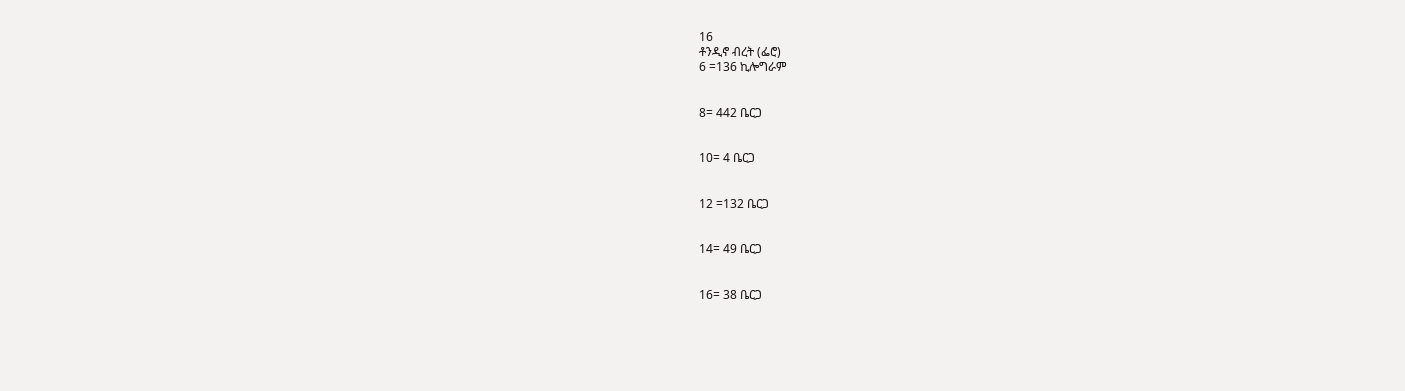16
ቶንዲኖ ብረት (ፌሮ)
6 =136 ኪሎግራም


8= 442 ቤርጋ


10= 4 ቤርጋ


12 =132 ቤርጋ


14= 49 ቤርጋ


16= 38 ቤርጋ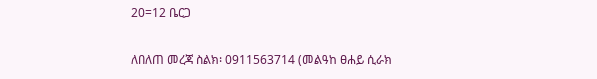20=12 ቤርጋ

ለበለጠ መረጃ ስልክ፡ 0911563714 (መልዓከ ፀሐይ ሲራክ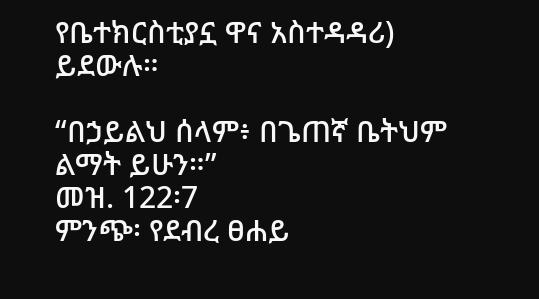የቤተክርስቲያኗ ዋና አስተዳዳሪ) ይደውሉ።

“በኃይልህ ሰላም፥ በጌጠኛ ቤትህም ልማት ይሁን።”
መዝ. 122፡7
ምንጭ፡ የደብረ ፀሐይ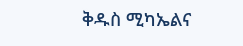ቅዱስ ሚካኤልና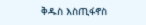ቅዱስ እስጢፋኖስ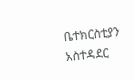ቤተክርስቲያን አስተዳደር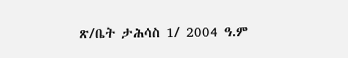ጽ/ቤት ታሕሳስ 1/ 2004 ዓ.ም